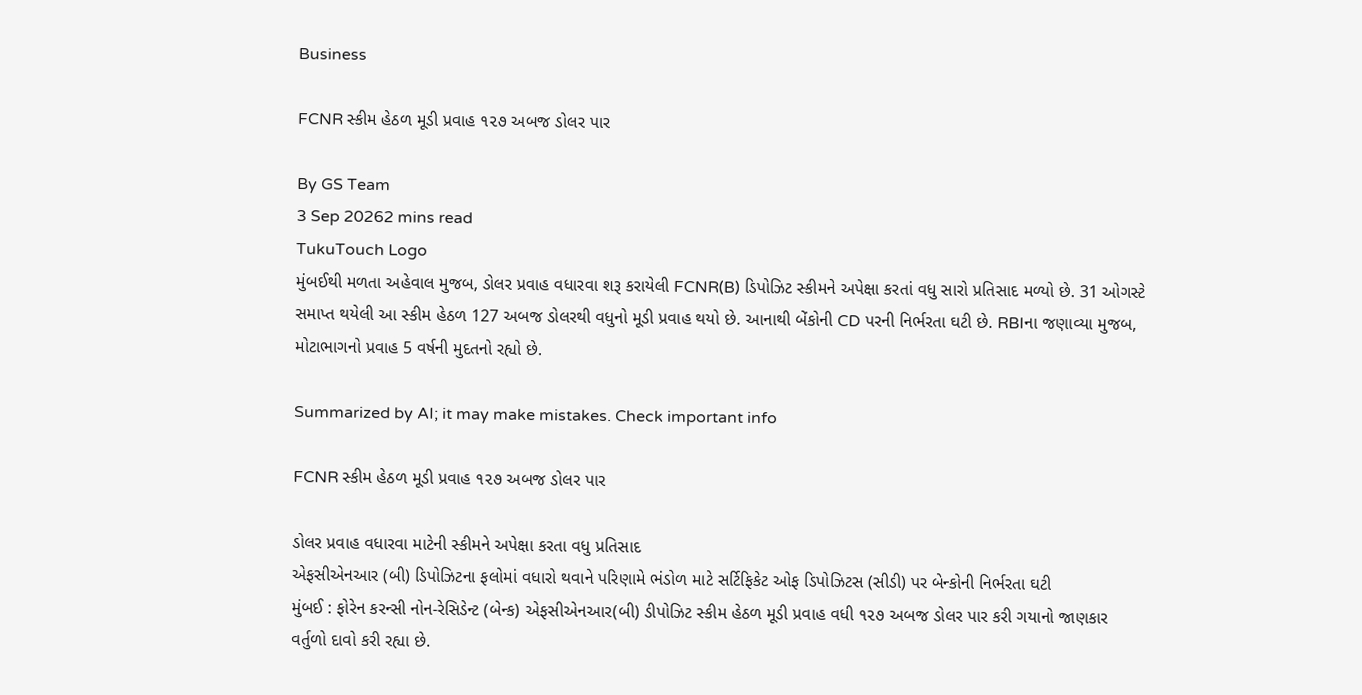Business

FCNR સ્કીમ હેઠળ મૂડી પ્રવાહ ૧૨૭ અબજ ડોલર પાર

By GS Team
3 Sep 20262 mins read
TukuTouch Logo
મુંબઈથી મળતા અહેવાલ મુજબ, ડોલર પ્રવાહ વધારવા શરૂ કરાયેલી FCNR(B) ડિપોઝિટ સ્કીમને અપેક્ષા કરતાં વધુ સારો પ્રતિસાદ મળ્યો છે. 31 ઓગસ્ટે સમાપ્ત થયેલી આ સ્કીમ હેઠળ 127 અબજ ડોલરથી વધુનો મૂડી પ્રવાહ થયો છે. આનાથી બેંકોની CD પરની નિર્ભરતા ઘટી છે. RBIના જણાવ્યા મુજબ, મોટાભાગનો પ્રવાહ 5 વર્ષની મુદતનો રહ્યો છે.

Summarized by AI; it may make mistakes. Check important info

FCNR સ્કીમ હેઠળ મૂડી પ્રવાહ ૧૨૭ અબજ ડોલર પાર

ડોલર પ્રવાહ વધારવા માટેની સ્કીમને અપેક્ષા કરતા વધુ પ્રતિસાદ
એફસીએનઆર (બી) ડિપોઝિટના ફલોમાં વધારો થવાને પરિણામે ભંડોળ માટે સર્ટિફિકેટ ઓફ ડિપોઝિટસ (સીડી) પર બેન્કોની નિર્ભરતા ઘટી
મુંબઈ : ફોરેન કરન્સી નોન-રેસિડેન્ટ (બેન્ક) એફસીએનઆર(બી) ડીપોઝિટ સ્કીમ હેઠળ મૂડી પ્રવાહ વધી ૧૨૭ અબજ ડોલર પાર કરી ગયાનો જાણકાર વર્તુળો દાવો કરી રહ્યા છે.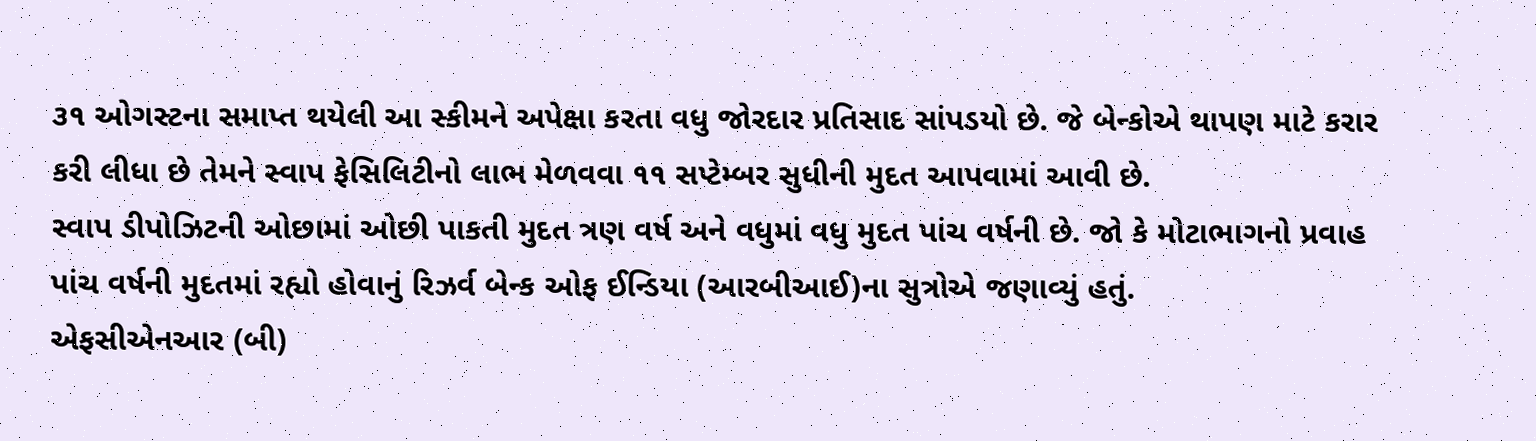૩૧ ઓગસ્ટના સમાપ્ત થયેલી આ સ્કીમને અપેક્ષા કરતા વધુ જોરદાર પ્રતિસાદ સાંપડયો છે. જે બેન્કોએ થાપણ માટે કરાર કરી લીધા છે તેમને સ્વાપ ફેસિલિટીનો લાભ મેળવવા ૧૧ સપ્ટેમ્બર સુધીની મુદત આપવામાં આવી છે.
સ્વાપ ડીપોઝિટની ઓછામાં ઓછી પાકતી મુદત ત્રણ વર્ષ અને વધુમાં વધુ મુદત પાંચ વર્ષની છે. જો કે મોટાભાગનો પ્રવાહ પાંચ વર્ષની મુદતમાં રહ્યો હોવાનું રિઝર્વ બેન્ક ઓફ ઈન્ડિયા (આરબીઆઈ)ના સુત્રોએ જણાવ્યું હતું.
એફસીએનઆર (બી)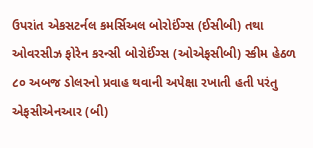ઉપરાંત એકસટર્નલ કમર્સિઅલ બોરોઈંગ્સ (ઈસીબી) તથા ઓવરસીઝ ફોરેન કરન્સી બોરોઈંગ્સ (ઓએફસીબી) સ્કીમ હેઠળ ૮૦ અબજ ડોલરનો પ્રવાહ થવાની અપેક્ષા રખાતી હતી પરંતુ એફસીએનઆર (બી)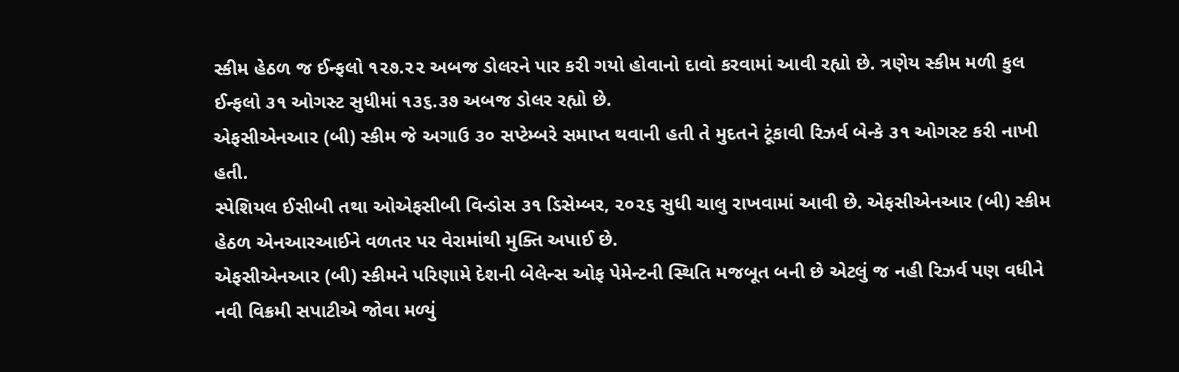સ્કીમ હેઠળ જ ઈન્ફલો ૧૨૭.૨૨ અબજ ડોલરને પાર કરી ગયો હોવાનો દાવો કરવામાં આવી રહ્યો છે. ત્રણેય સ્કીમ મળી કુલ ઈન્ફલો ૩૧ ઓગસ્ટ સુધીમાં ૧૩૬.૩૭ અબજ ડોલર રહ્યો છે.
એફસીએનઆર (બી) સ્કીમ જે અગાઉ ૩૦ સપ્ટેમ્બરે સમાપ્ત થવાની હતી તે મુદતને ટૂંકાવી રિઝર્વ બેન્કે ૩૧ ઓગસ્ટ કરી નાખી હતી.
સ્પેશિયલ ઈસીબી તથા ઓએફસીબી વિન્ડોસ ૩૧ ડિસેમ્બર, ૨૦૨૬ સુધી ચાલુ રાખવામાં આવી છે. એફસીએનઆર (બી) સ્કીમ હેઠળ એનઆરઆઈને વળતર પર વેરામાંથી મુક્તિ અપાઈ છે.
એફસીએનઆર (બી) સ્કીમને પરિણામે દેશની બેલેન્સ ઓફ પેમેન્ટની સ્થિતિ મજબૂત બની છે એટલું જ નહી રિઝર્વ પણ વધીને નવી વિક્રમી સપાટીએ જોવા મળ્યું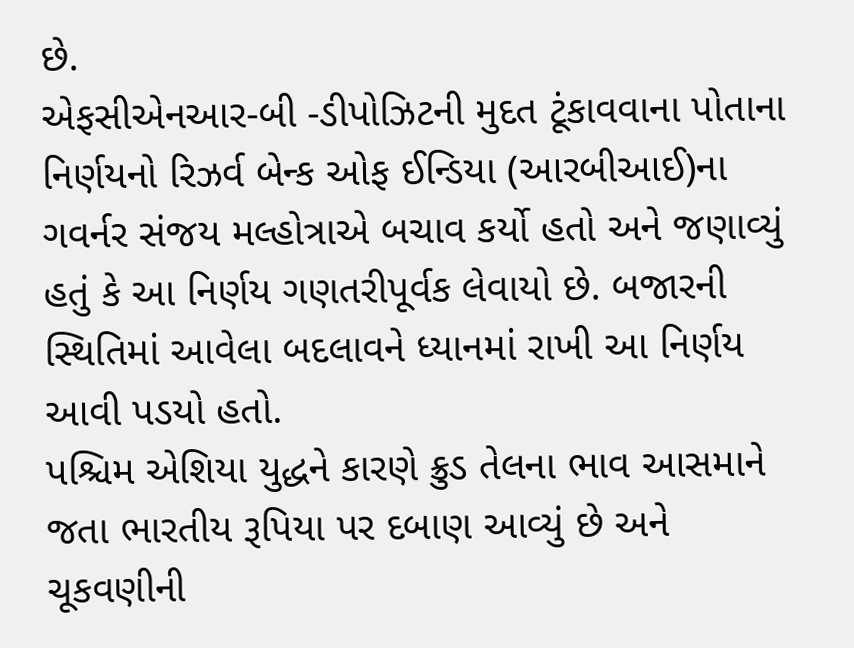છે.
એફસીએનઆર-બી -ડીપોઝિટની મુદત ટૂંકાવવાના પોતાના નિર્ણયનો રિઝર્વ બેન્ક ઓફ ઈન્ડિયા (આરબીઆઈ)ના ગવર્નર સંજય મલ્હોત્રાએ બચાવ કર્યો હતો અને જણાવ્યું હતું કે આ નિર્ણય ગણતરીપૂર્વક લેવાયો છે. બજારની સ્થિતિમાં આવેલા બદલાવને ધ્યાનમાં રાખી આ નિર્ણય આવી પડયો હતો.
પશ્ચિમ એશિયા યુદ્ધને કારણે ક્રુડ તેલના ભાવ આસમાને જતા ભારતીય રૂપિયા પર દબાણ આવ્યું છે અને ચૂકવણીની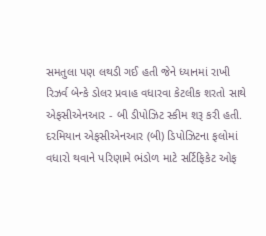સમતુલા પણ લથડી ગઈ હતી જેને ધ્યાનમાં રાખી રિઝર્વ બેન્કે ડોલર પ્રવાહ વધારવા કેટલીક શરતો સાથે એફસીએનઆર - બી ડીપોઝિટ સ્કીમ શરૂ કરી હતી.
દરમિયાન એફસીએનઆર (બી) ડિપોઝિટના ફલોમાં વધારો થવાને પરિણામે ભંડોળ માટે સર્ટિફિકેટ ઓફ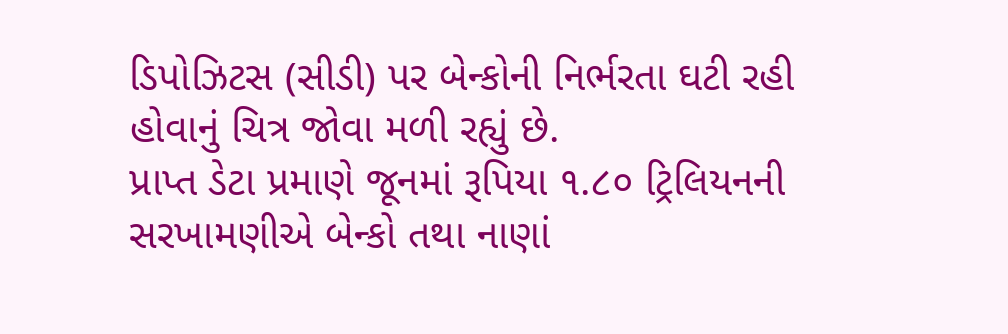ડિપોઝિટસ (સીડી) પર બેન્કોની નિર્ભરતા ઘટી રહી હોવાનું ચિત્ર જોવા મળી રહ્યું છે.
પ્રાપ્ત ડેટા પ્રમાણે જૂનમાં રૂપિયા ૧.૮૦ ટ્રિલિયનની સરખામણીએ બેન્કો તથા નાણાં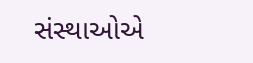સંસ્થાઓએ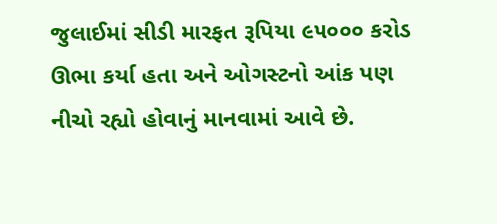જુલાઈમાં સીડી મારફત રૂપિયા ૯૫૦૦૦ કરોડ ઊભા કર્યા હતા અને ઓગસ્ટનો આંક પણ નીચો રહ્યો હોવાનું માનવામાં આવે છે.